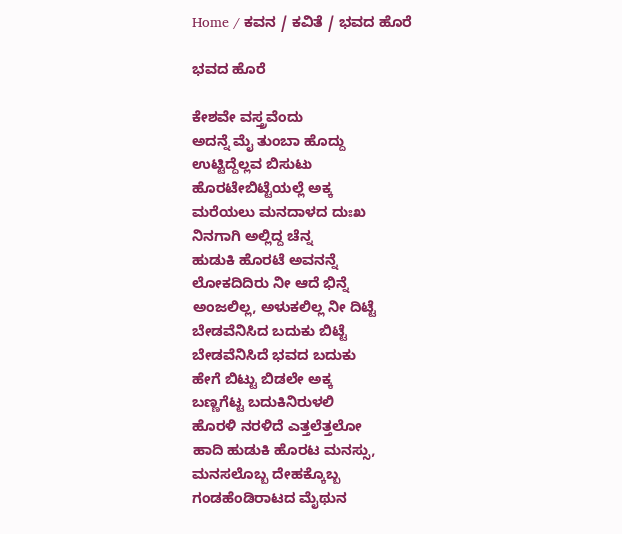Home / ಕವನ / ಕವಿತೆ / ಭವದ ಹೊರೆ

ಭವದ ಹೊರೆ

ಕೇಶವೇ ವಸ್ತ್ರವೆಂದು
ಅದನ್ನೆ ಮೈ ತುಂಬಾ ಹೊದ್ದು
ಉಟ್ಟಿದ್ದೆಲ್ಲವ ಬಿಸುಟು
ಹೊರಟೇಬಿಟ್ಟೆಯಲ್ಲೆ ಅಕ್ಕ
ಮರೆಯಲು ಮನದಾಳದ ದುಃಖ
ನಿನಗಾಗಿ ಅಲ್ಲಿದ್ದ ಚೆನ್ನ
ಹುಡುಕಿ ಹೊರಟೆ ಅವನನ್ನೆ
ಲೋಕದಿದಿರು ನೀ ಆದೆ ಭಿನ್ನೆ
ಅಂಜಲಿಲ್ಲ, ಅಳುಕಲಿಲ್ಲ ನೀ ದಿಟ್ಟೆ
ಬೇಡವೆನಿಸಿದ ಬದುಕು ಬಿಟ್ಟೆ
ಬೇಡವೆನಿಸಿದೆ ಭವದ ಬದುಕು
ಹೇಗೆ ಬಿಟ್ಟು ಬಿಡಲೇ ಅಕ್ಕ
ಬಣ್ಣಗೆಟ್ಟ ಬದುಕಿನಿರುಳಲಿ
ಹೊರಳಿ ನರಳಿದೆ ಎತ್ತಲೆತ್ತಲೋ
ಹಾದಿ ಹುಡುಕಿ ಹೊರಟ ಮನಸ್ಸು,
ಮನಸಲೊಬ್ಬ ದೇಹಕ್ಕೊಬ್ಬ
ಗಂಡಹೆಂಡಿರಾಟದ ಮೈಥುನ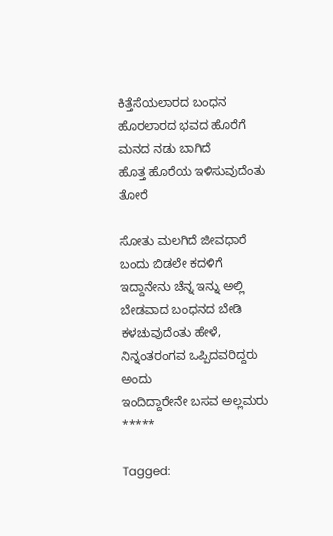ಕಿತ್ತೆಸೆಯಲಾರದ ಬಂಧನ
ಹೊರಲಾರದ ಭವದ ಹೊರೆಗೆ
ಮನದ ನಡು ಬಾಗಿದೆ
ಹೊತ್ತ ಹೊರೆಯ ಇಳಿಸುವುದೆಂತು
ತೋರೆ

ಸೋತು ಮಲಗಿದೆ ಜೀವಧಾರೆ
ಬಂದು ಬಿಡಲೇ ಕದಳಿಗೆ
ಇದ್ದಾನೇನು ಚೆನ್ನ ಇನ್ನು ಅಲ್ಲಿ
ಬೇಡವಾದ ಬಂಧನದ ಬೇಡಿ
ಕಳಚುವುದೆಂತು ಹೇಳೆ,
ನಿನ್ನಂತರಂಗವ ಒಪ್ಪಿದವರಿದ್ದರು
ಅಂದು
ಇಂದಿದ್ದಾರೇನೇ ಬಸವ ಅಲ್ಲಮರು
*****

Tagged: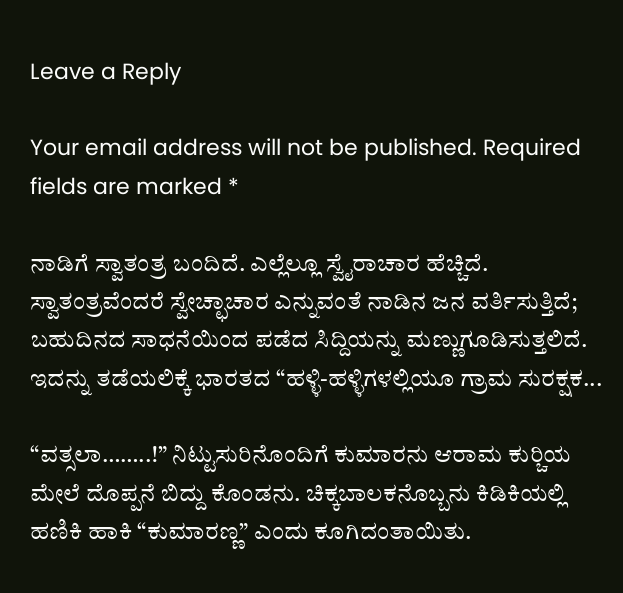Leave a Reply

Your email address will not be published. Required fields are marked *

ನಾಡಿಗೆ ಸ್ವಾತಂತ್ರ ಬಂದಿದೆ. ಎಲ್ಲೆಲ್ಲೂ ಸ್ವೈರಾಚಾರ ಹೆಚ್ಚಿದೆ. ಸ್ವಾತಂತ್ರವೆಂದರೆ ಸ್ವೇಚ್ಛಾಚಾರ ಎನ್ನುವಂತೆ ನಾಡಿನ ಜನ ವರ್ತಿಸುತ್ತಿದೆ; ಬಹುದಿನದ ಸಾಧನೆಯಿಂದ ಪಡೆದ ಸಿದ್ದಿಯನ್ನು ಮಣ್ಣುಗೂಡಿಸುತ್ತಲಿದೆ. ಇದನ್ನು ತಡೆಯಲಿಕ್ಕೆ ಭಾರತದ “ಹಳ್ಳಿ-ಹಳ್ಳಿಗಳಲ್ಲಿಯೂ ಗ್ರಾಮ ಸುರಕ್ಷಕ...

“ವತ್ಸಲಾ……..!” ನಿಟ್ಟುಸುರಿನೊಂದಿಗೆ ಕುಮಾರನು ಆರಾಮ ಕುರ್‍ಚಿಯ ಮೇಲೆ ದೊಪ್ಪನೆ ಬಿದ್ದು ಕೊಂಡನು. ಚಿಕ್ಕಬಾಲಕನೊಬ್ಬನು ಕಿಡಿಕಿಯಲ್ಲಿ ಹಣಿಕಿ ಹಾಕಿ “ಕುಮಾರಣ್ಣ” ಎಂದು ಕೂಗಿದಂತಾಯಿತು.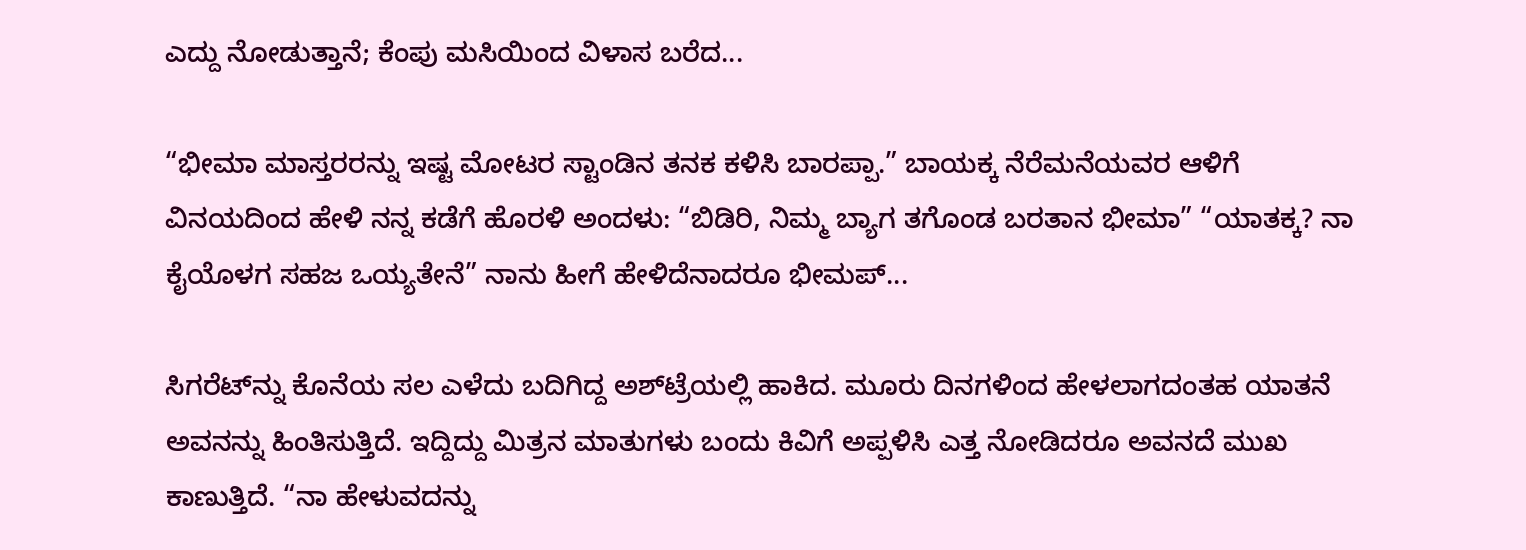ಎದ್ದು ನೋಡುತ್ತಾನೆ; ಕೆಂಪು ಮಸಿಯಿಂದ ವಿಳಾಸ ಬರೆದ...

“ಭೀಮಾ ಮಾಸ್ತರರನ್ನು ಇಷ್ಟ ಮೋಟರ ಸ್ಟಾಂಡಿನ ತನಕ ಕಳಿಸಿ ಬಾರಪ್ಪಾ.” ಬಾಯಕ್ಕ ನೆರೆಮನೆಯವರ ಆಳಿಗೆ ವಿನಯದಿಂದ ಹೇಳಿ ನನ್ನ ಕಡೆಗೆ ಹೊರಳಿ ಅಂದಳು: “ಬಿಡಿರಿ, ನಿಮ್ಮ ಬ್ಯಾಗ ತಗೊಂಡ ಬರತಾನ ಭೀಮಾ” “ಯಾತಕ್ಕ? ನಾ ಕೈಯೊಳಗ ಸಹಜ ಒಯ್ಯತೇನೆ” ನಾನು ಹೀಗೆ ಹೇಳಿದೆನಾದರೂ ಭೀಮಪ್...

ಸಿಗರೆಟ್‌ನ್ನು ಕೊನೆಯ ಸಲ ಎಳೆದು ಬದಿಗಿದ್ದ ಅಶ್‌ಟ್ರೆಯಲ್ಲಿ ಹಾಕಿದ. ಮೂರು ದಿನಗಳಿಂದ ಹೇಳಲಾಗದಂತಹ ಯಾತನೆ ಅವನನ್ನು ಹಿಂತಿಸುತ್ತಿದೆ. ಇದ್ದಿದ್ದು ಮಿತ್ರನ ಮಾತುಗಳು ಬಂದು ಕಿವಿಗೆ ಅಪ್ಪಳಿಸಿ ಎತ್ತ ನೋಡಿದರೂ ಅವನದೆ ಮುಖ ಕಾಣುತ್ತಿದೆ. “ನಾ ಹೇಳುವದನ್ನು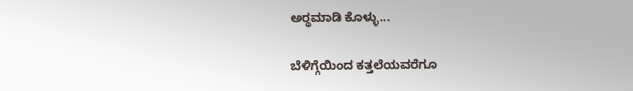ಅರ್‍ಥಮಾಡಿ ಕೊಳ್ಳು...

ಬೆಳಿಗ್ಗೆಯಿಂದ ಕತ್ತಲೆಯವರೆಗೂ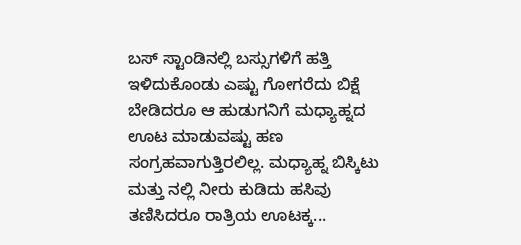ಬಸ್ ಸ್ಟಾಂಡಿನಲ್ಲಿ ಬಸ್ಸುಗಳಿಗೆ ಹತ್ತಿ ಇಳಿದುಕೊಂಡು ಎಷ್ಟು ಗೋಗರೆದು ಬಿಕ್ಷೆ ಬೇಡಿದರೂ ಆ ಹುಡುಗನಿಗೆ ಮಧ್ಯಾಹ್ನದ ಊಟ ಮಾಡುವಷ್ಟು ಹಣ ಸಂಗ್ರಹವಾಗುತ್ತಿರಲಿಲ್ಲ. ಮಧ್ಯಾಹ್ನ ಬಿಸ್ಕಿಟು ಮತ್ತು ನಲ್ಲಿ ನೀರು ಕುಡಿದು ಹಸಿವು ತಣಿಸಿದರೂ ರಾತ್ರಿಯ ಊಟಕ್ಕ...